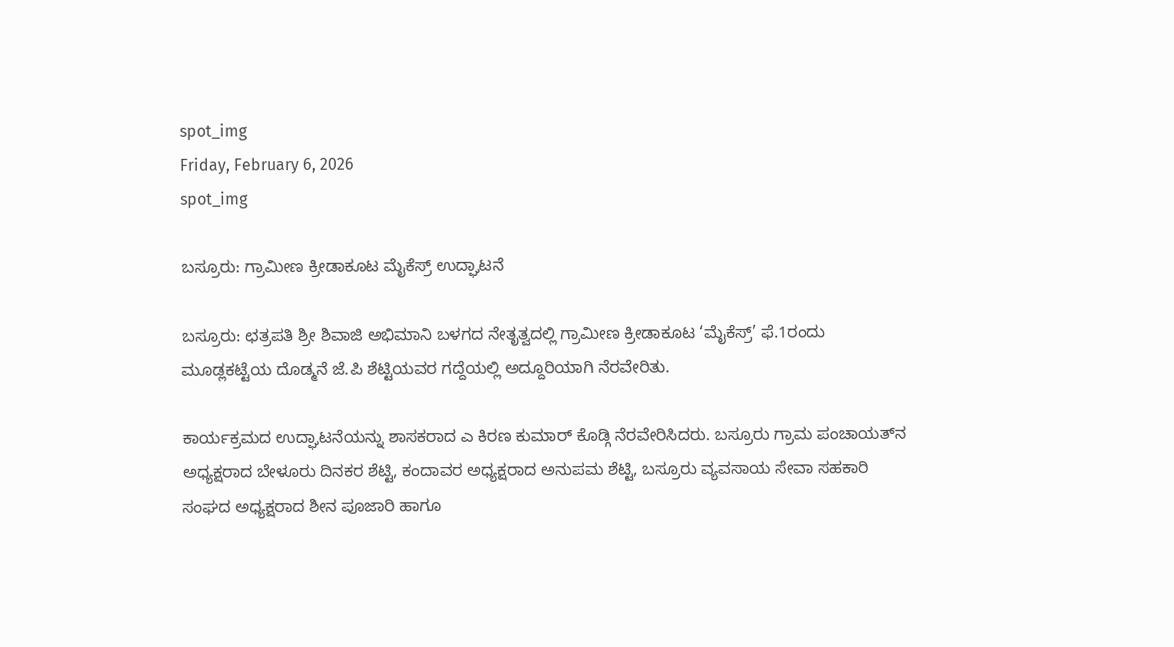spot_img
Friday, February 6, 2026
spot_img

ಬಸ್ರೂರು: ಗ್ರಾಮೀಣ ಕ್ರೀಡಾಕೂಟ ಮೈಕೆಸ್ರ್ ಉದ್ಘಾಟನೆ

ಬಸ್ರೂರು: ಛತ್ರಪತಿ ಶ್ರೀ ಶಿವಾಜಿ ಅಭಿಮಾನಿ ಬಳಗದ ನೇತೃತ್ವದಲ್ಲಿ ಗ್ರಾಮೀಣ ಕ್ರೀಡಾಕೂಟ ‘ಮೈಕೆಸ್ರ್’ ಫೆ.1ರಂದು ಮೂಡ್ಲಕಟ್ಟೆಯ ದೊಡ್ಮನೆ ಜೆ.ಪಿ ಶೆಟ್ಟಿಯವರ ಗದ್ದೆಯಲ್ಲಿ ಅದ್ದೂರಿಯಾಗಿ ನೆರವೇರಿತು.

ಕಾರ್ಯಕ್ರಮದ ಉದ್ಘಾಟನೆಯನ್ನು ಶಾಸಕರಾದ ಎ ಕಿರಣ ಕುಮಾರ್ ಕೊಡ್ಗಿ ನೆರವೇರಿಸಿದರು. ಬಸ್ರೂರು ಗ್ರಾಮ ಪಂಚಾಯತ್‌ನ ಅಧ್ಯಕ್ಷರಾದ ಬೇಳೂರು ದಿನಕರ ಶೆಟ್ಟಿ, ಕಂದಾವರ ಅಧ್ಯಕ್ಷರಾದ ಅನುಪಮ ಶೆಟ್ಟಿ, ಬಸ್ರೂರು ವ್ಯವಸಾಯ ಸೇವಾ ಸಹಕಾರಿ ಸಂಘದ ಅಧ್ಯಕ್ಷರಾದ ಶೀನ ಪೂಜಾರಿ ಹಾಗೂ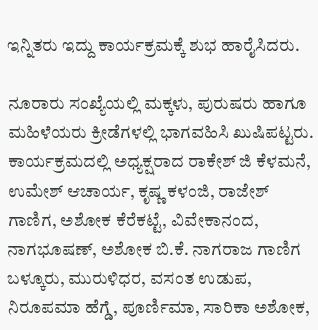ಇನ್ನಿತರು ಇದ್ದು ಕಾರ್ಯಕ್ರಮಕ್ಕೆ ಶುಭ ಹಾರೈಸಿದರು.

ನೂರಾರು ಸಂಖ್ಯೆಯಲ್ಲಿ ಮಕ್ಕಳು, ಪುರುಷರು ಹಾಗೂ ಮಹಿಳೆಯರು ಕ್ರೀಡೆಗಳಲ್ಲಿ ಭಾಗವಹಿಸಿ ಖುಷಿಪಟ್ಟರು. ಕಾರ್ಯಕ್ರಮದಲ್ಲಿ ಅಧ್ಯಕ್ಷರಾದ ರಾಕೇಶ್ ಜಿ ಕೆಳಮನೆ, ಉಮೇಶ್ ಆಚಾರ್ಯ, ಕೃಷ್ಣ ಕಳಂಜಿ, ರಾಜೇಶ್ ಗಾಣಿಗ, ಅಶೋಕ ಕೆರೆಕಟ್ಟೆ, ವಿವೇಕಾನಂದ, ನಾಗಭೂಷಣ್, ಅಶೋಕ ಬಿ.ಕೆ. ನಾಗರಾಜ ಗಾಣಿಗ ಬಳ್ಕೂರು, ಮುರುಳಿಧರ, ವಸಂತ ಉಡುಪ, ನಿರೂಪಮಾ ಹೆಗ್ಡೆ, ಪೂರ್ಣಿಮಾ, ಸಾರಿಕಾ ಅಶೋಕ,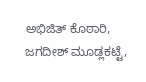ಅಭಿಜಿತ್ ಕೊಠಾರಿ, ಜಗದೀಶ್ ಮೂಡ್ಲಕಟ್ಟೆ,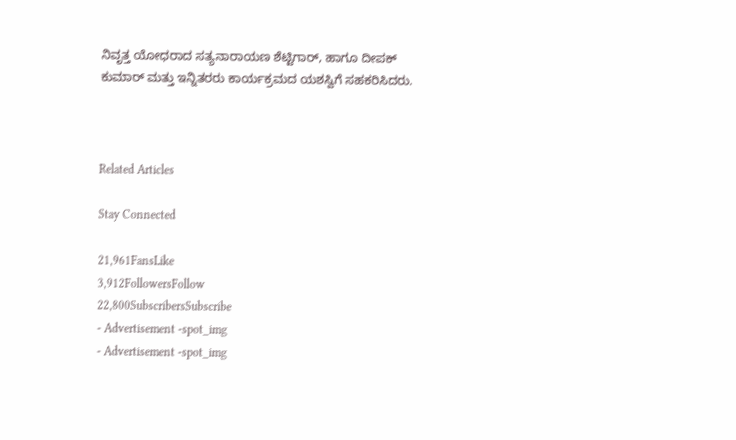ನಿವೃತ್ತ ಯೋಧರಾದ ಸತ್ಯನಾರಾಯಣ ಶೆಟ್ಟಿಗಾರ್, ಹಾಗೂ ದೀಪಕ್ ಕುಮಾರ್ ಮತ್ತು ಇನ್ನಿತರರು ಕಾರ್ಯಕ್ರಮದ ಯಶಸ್ವಿಗೆ ಸಹಕರಿಸಿದರು.



Related Articles

Stay Connected

21,961FansLike
3,912FollowersFollow
22,800SubscribersSubscribe
- Advertisement -spot_img
- Advertisement -spot_img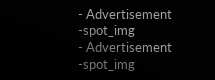- Advertisement -spot_img
- Advertisement -spot_img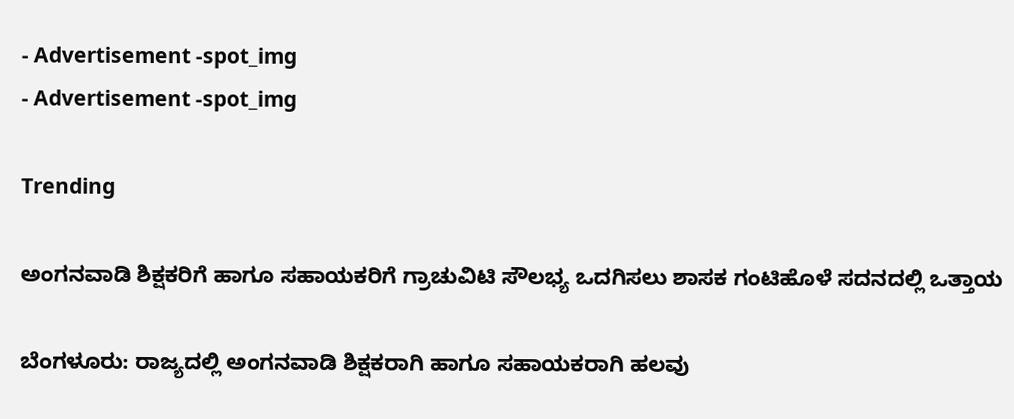- Advertisement -spot_img
- Advertisement -spot_img

Trending

ಅಂಗನವಾಡಿ ಶಿಕ್ಷಕರಿಗೆ ಹಾಗೂ ಸಹಾಯಕರಿಗೆ ಗ್ರಾಚುವಿಟಿ ಸೌಲಭ್ಯ ಒದಗಿಸಲು ಶಾಸಕ ಗಂಟಿಹೊಳೆ ಸದನದಲ್ಲಿ ಒತ್ತಾಯ

ಬೆಂಗಳೂರು: ರಾಜ್ಯದಲ್ಲಿ ಅಂಗನವಾಡಿ ಶಿಕ್ಷಕರಾಗಿ ಹಾಗೂ ಸಹಾಯಕರಾಗಿ ಹಲವು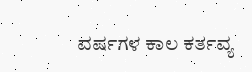ವರ್ಷಗಳ ಕಾಲ ಕರ್ತವ್ಯ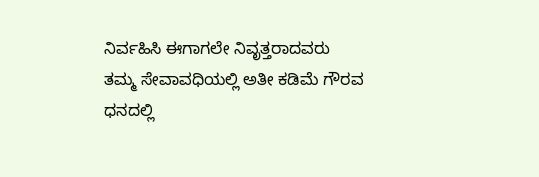ನಿರ್ವಹಿಸಿ ಈಗಾಗಲೇ ನಿವೃತ್ತರಾದವರು ತಮ್ಮ ಸೇವಾವಧಿಯಲ್ಲಿ ಅತೀ ಕಡಿಮೆ ಗೌರವ ಧನದಲ್ಲಿ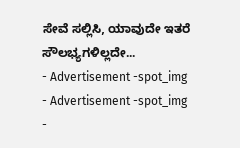ಸೇವೆ ಸಲ್ಲಿಸಿ, ಯಾವುದೇ ಇತರೆ ಸೌಲಭ್ಯಗಳಿಲ್ಲದೇ...
- Advertisement -spot_img
- Advertisement -spot_img
-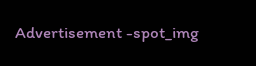Advertisement -spot_img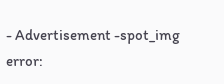- Advertisement -spot_img
error: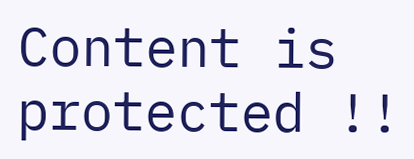Content is protected !!